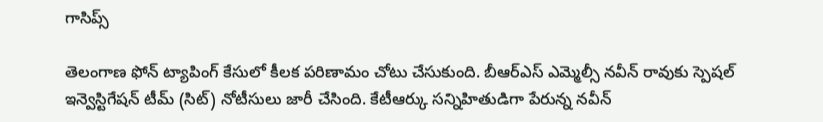గాసిప్స్

తెలంగాణ ఫోన్ ట్యాపింగ్ కేసులో కీలక పరిణామం చోటు చేసుకుంది. బీఆర్ఎస్ ఎమ్మెల్సీ నవీన్ రావుకు స్పెషల్ ఇన్వెస్టిగేషన్ టీమ్ (సిట్) నోటీసులు జారీ చేసింది. కేటీఆర్కు సన్నిహితుడిగా పేరున్న నవీన్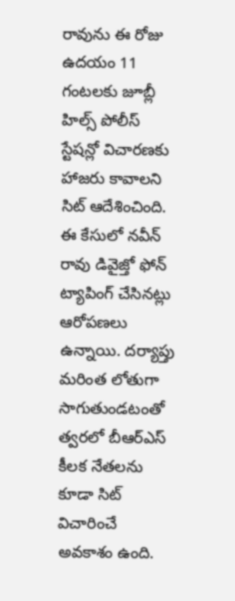రావును ఈ రోజు ఉదయం 11 గంటలకు జూబ్లీ హిల్స్ పోలీస్ స్టేషన్లో విచారణకు హాజరు కావాలని సిట్ ఆదేశించింది.
ఈ కేసులో నవీన్ రావు డివైజ్తో ఫోన్ ట్యాపింగ్ చేసినట్లు ఆరోపణలు ఉన్నాయి. దర్యాప్తు మరింత లోతుగా సాగుతుండటంతో త్వరలో బీఆర్ఎస్ కీలక నేతలను కూడా సిట్ విచారించే అవకాశం ఉంది.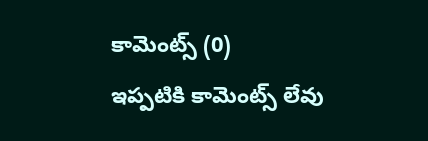కామెంట్స్ (0)
ఇప్పటికి కామెంట్స్ లేవు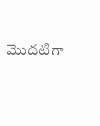మొదటిగా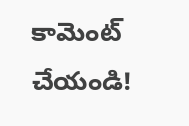కామెంట్ చేయండి!